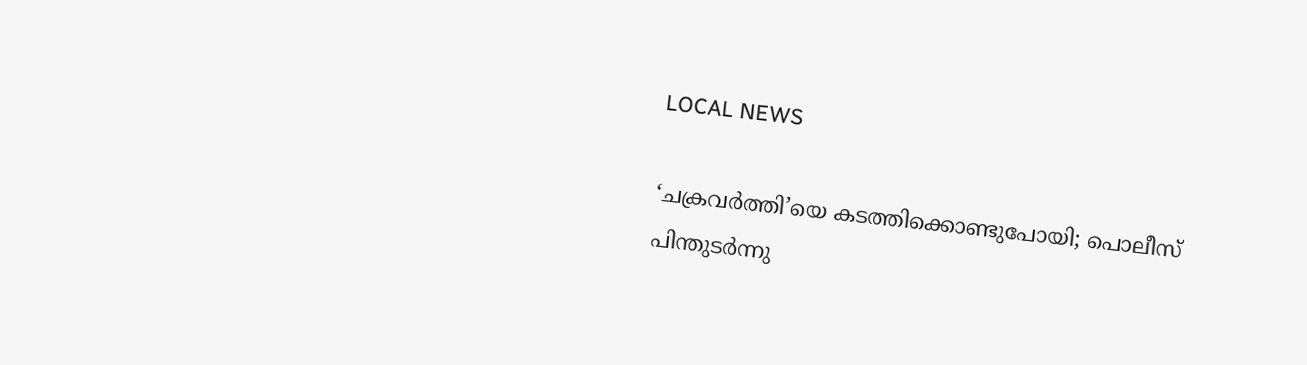LOCAL NEWS

‘ചക്രവർത്തി’യെ കടത്തിക്കൊണ്ടുപോയി; പൊലീസ് പിന്തുടർന്നു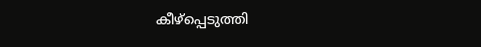കീഴ്പ്പെടുത്തി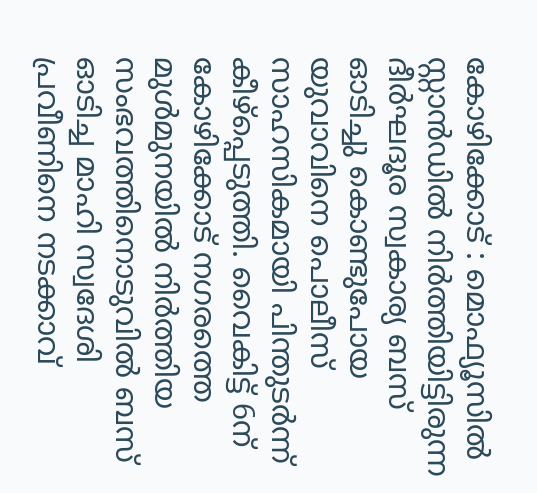കോഴിക്കോട് : മൊഫ്യൂസിൽ സ്റ്റാൻഡിൽ നിർത്തിയിട്ടിരുന്ന ദീർഘദൂര സ്വകാര്യ ബസ് ഓടിച്ചു കൊണ്ടുപോയ യുവാവിനെ പൊലീസ് സാഹസികമായി പിന്തുടർന്ന് കീഴ്പ്പെടുത്തി. വൈകിട്ട് 6ന് കോഴിക്കോട് നഗരത്തെ മുൾമുനയിൽ നിർത്തിയ സംഭവത്തിനൊടുവിൽ ബസ് ഓടിച്ച മാഹി സ്വദേശി പ്രവീണിനെ നടക്കാവ്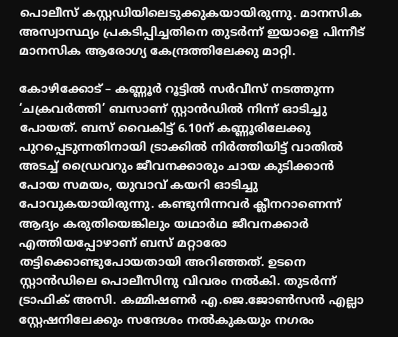പൊലീസ് കസ്റ്റഡിയിലെടുക്കുകയായിരുന്നു. മാനസിക അസ്വാസ്ഥ്യം പ്രകടിപ്പിച്ചതിനെ തുടർന്ന് ഇയാളെ പിന്നീട് മാനസിക ആരോഗ്യ കേന്ദ്രത്തിലേക്കു മാറ്റി.

കോഴിക്കോട് – കണ്ണൂർ റൂട്ടിൽ സർവീസ് നടത്തുന്ന ‘ചക്രവർത്തി’ ബസാണ് സ്റ്റാൻഡിൽ നിന്ന് ഓടിച്ചു പോയത്. ബസ് വൈകിട്ട് 6.10ന് കണ്ണൂരിലേക്കു പുറപ്പെടുന്നതിനായി ട്രാക്കിൽ നിർത്തിയിട്ട് വാതിൽ അടച്ച് ഡ്രൈവറും ജീവനക്കാരും ചായ കുടിക്കാൻ പോയ സമയം, യുവാവ് കയറി ഓടിച്ചു പോവുകയായിരുന്നു. കണ്ടുനിന്നവർ ക്ലീനറാണെന്ന് ആദ്യം കരുതിയെങ്കിലും യഥാർഥ ജീവനക്കാർ എത്തിയപ്പോഴാണ് ബസ് മറ്റാരോ തട്ടിക്കൊണ്ടുപോയതായി അറിഞ്ഞത്. ഉടനെ സ്റ്റാൻഡിലെ പൊലീസിനു വിവരം നൽകി. തുടർന്ന് ട്രാഫിക് അസി. കമ്മിഷണർ എ.ജെ.ജോൺസൻ എല്ലാ സ്റ്റേഷനിലേക്കും സന്ദേശം നൽകുകയും നഗരം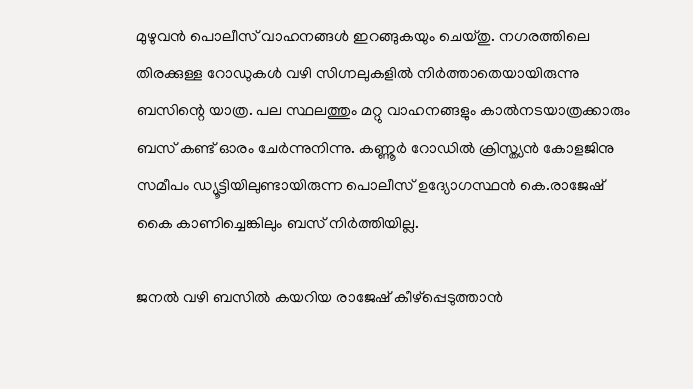മുഴുവൻ പൊലീസ് വാഹനങ്ങൾ ഇറങ്ങുകയും ചെയ്തു. നഗരത്തിലെ തിരക്കുള്ള റോഡുകൾ വഴി സിഗ്നലുകളിൽ നിർത്താതെയായിരുന്നു ബസിന്റെ യാത്ര. പല സ്ഥലത്തും മറ്റു വാഹനങ്ങളും കാൽനടയാത്രക്കാരും ബസ് കണ്ട് ഓരം ചേർന്നുനിന്നു. കണ്ണൂർ റോഡിൽ ക്രിസ്ത്യൻ കോളജിനു സമീപം ഡ്യൂട്ടിയിലുണ്ടായിരുന്ന പൊലീസ് ഉദ്യോഗസ്ഥൻ കെ.രാജേഷ് കൈ കാണിച്ചെങ്കിലും ബസ് നിർത്തിയില്ല.

ജനൽ വഴി ബസിൽ കയറിയ രാജേഷ് കീഴ്പ്പെടുത്താൻ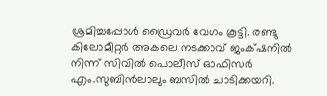ശ്രമിച്ചപ്പോൾ ഡ്രൈവർ വേഗം കൂട്ടി. രണ്ടു കിലോമീറ്റർ അകലെ നടക്കാവ് ജംക്‌ഷനിൽ നിന്ന് സിവിൽ പൊലീസ് ഓഫിസർ എം.സുബിൻലാലും ബസിൽ ചാടിക്കയറി.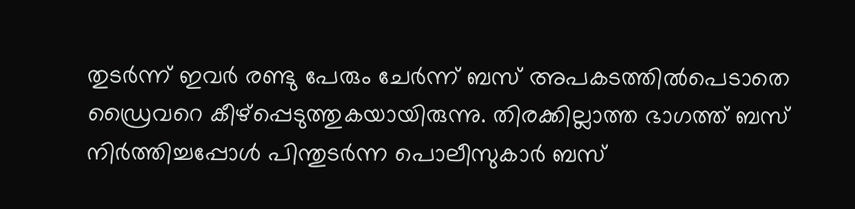തുടർന്ന് ഇവർ രണ്ടു പേരും ചേർന്ന് ബസ് അപകടത്തിൽപെടാതെ ഡ്രൈവറെ കീഴ്പ്പെടുത്തുകയായിരുന്നു. തിരക്കില്ലാത്ത ഭാഗത്ത് ബസ് നിർത്തിച്ചപ്പോൾ പിന്തുടർന്ന പൊലീസുകാർ ബസ്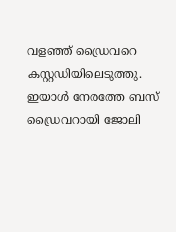വളഞ്ഞ് ഡ്രൈവറെ കസ്റ്റഡിയിലെടുത്തു. ഇയാൾ നേരത്തേ ബസ് ഡ്രൈവറായി ജോലി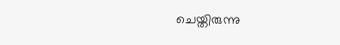ചെയ്തിരുന്നു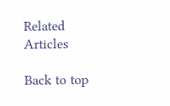Related Articles

Back to top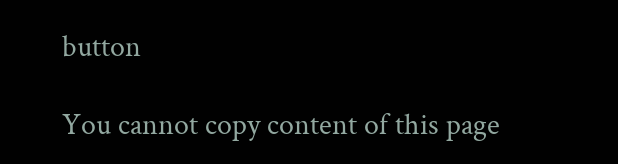button

You cannot copy content of this page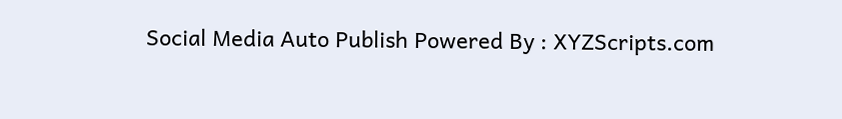Social Media Auto Publish Powered By : XYZScripts.com